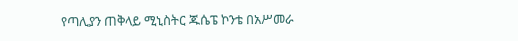የጣሊያን ጠቅላይ ሚኒስትር ጁሴፔ ኮንቴ በአሥመራ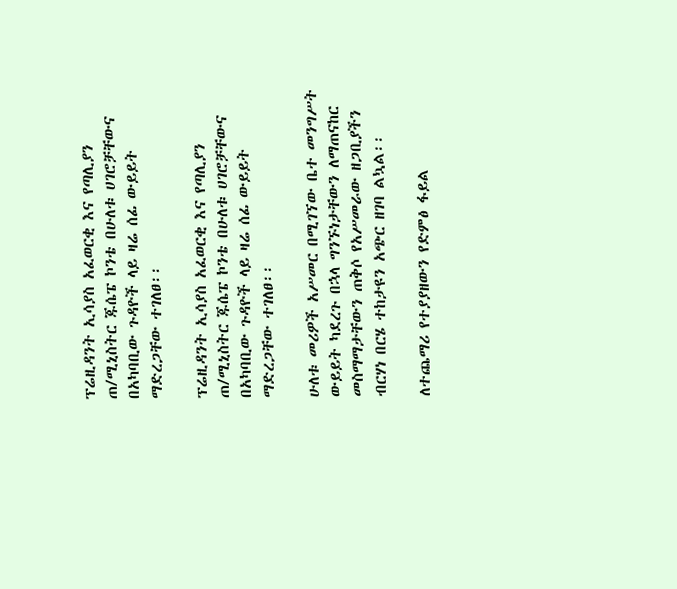ፕሬዚዳንት ኢሳያስ አፈወርቂ እና የጣሊያን ጠ/ሚኒስትር ጁሴፔ ኮንቴ በሁለቱ ሀገሮቻቸውና በአካባቢው ጉዳዮች ላይ ዛሬ ሰፊ ውይይት ማድረጋቸው ተገለፀ፡፡

ፕሬዚዳንት ኢሳያስ አፈወርቂ እና የጣሊያን ጠ/ሚኒስትር ጁሴፔ ኮንቴ በሁለቱ ሀገሮቻቸውና በአካባቢው ጉዳዮች ላይ ዛሬ ሰፊ ውይይት ማድረጋቸው ተገለፀ፡፡

ሁለቱ መሪዎች አሥመር በሚገኘው ቤተ መንግሥት ውይይት ካደረጉ በኋላ ግንኙነታቸውን ለማጠናከር መስማማታቸውን ጠቅሶ የአሥመራው ዘጋቢያችን ብርሃነ በርሄ ተከታዩን አጭር ዘገባ ልኳል፡፡

ለተጨማሪ የተያያዘውን የድምፅ ፋይል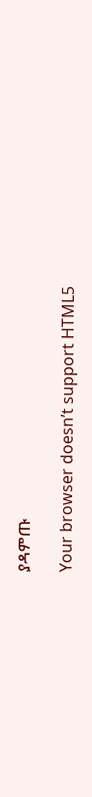ያዳምጡ

Your browser doesn’t support HTML5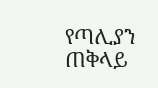የጣሊያን ጠቅላይ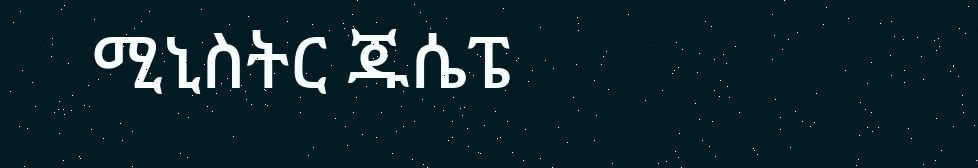ሚኒስትር ጁሴፔ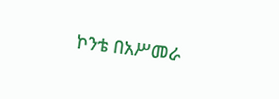ኮንቴ በአሥመራ